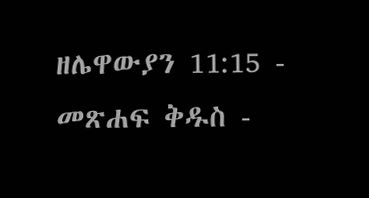ዘሌዋውያን 11:15 - መጽሐፍ ቅዱስ -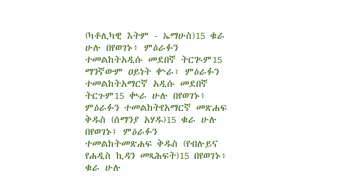(ካቶሊካዊ እትም - ኤማሁስ)15 ቁራ ሁሉ በየወገኑ፥ ምዕራፉን ተመልከትአዲሱ መደበኛ ትርጒም15 ማንኛውም ዐይነት ቍራ፣ ምዕራፉን ተመልከትአማርኛ አዲሱ መደበኛ ትርጉም15 ቊራ ሁሉ በየወገኑ፥ ምዕራፉን ተመልከትየአማርኛ መጽሐፍ ቅዱስ (ሰማንያ አሃዱ)15 ቁራ ሁሉ በየወገኑ፤ ምዕራፉን ተመልከትመጽሐፍ ቅዱስ (የብሉይና የሐዲስ ኪዳን መጻሕፍት)15 በየወገኑ፥ ቁራ ሁሉ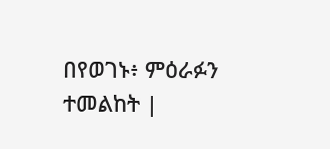በየወገኑ፥ ምዕራፉን ተመልከት |